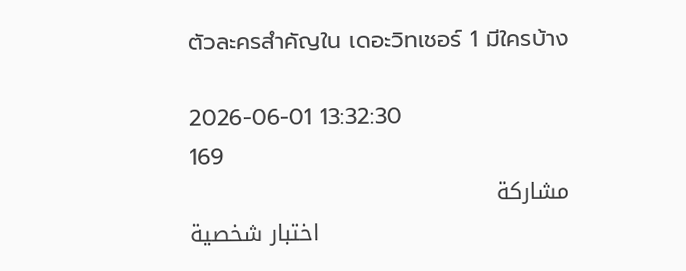ตัวละครสำคัญใน เดอะวิทเชอร์ 1 มีใครบ้าง

2026-06-01 13:32:30
169
مشاركة
اختبار شخصية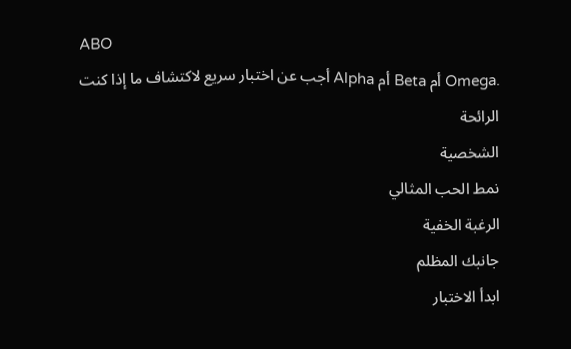ABO
أجب عن اختبار سريع لاكتشاف ما إذا كنت Alpha أم Beta أم Omega.
الرائحة
الشخصية
نمط الحب المثالي
الرغبة الخفية
جانبك المظلم
ابدأ الاختبار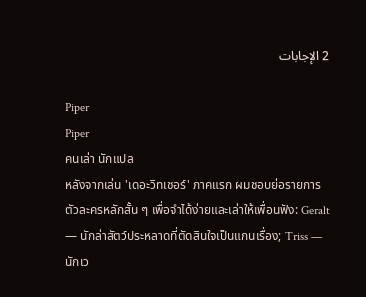2 الإجابات

Piper
Piper
คนเล่า นักแปล
หลังจากเล่น 'เดอะวิทเชอร์' ภาคแรก ผมชอบย่อรายการตัวละครหลักสั้น ๆ เพื่อจำได้ง่ายและเล่าให้เพื่อนฟัง: Geralt — นักล่าสัตว์ประหลาดที่ตัดสินใจเป็นแกนเรื่อง; Triss — นักเว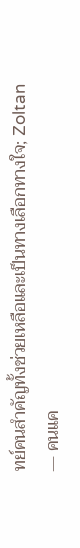ทย์คนสำคัญทั้งช่วยเหลือและเป็นทางเลือกทางใจ; Zoltan — คนแค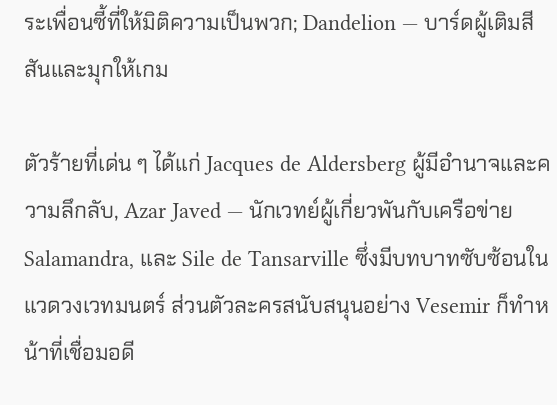ระเพื่อนซี้ที่ให้มิติความเป็นพวก; Dandelion — บาร์ดผู้เติมสีสันและมุกให้เกม

ตัวร้ายที่เด่น ๆ ได้แก่ Jacques de Aldersberg ผู้มีอำนาจและความลึกลับ, Azar Javed — นักเวทย์ผู้เกี่ยวพันกับเครือข่าย Salamandra, และ Sile de Tansarville ซึ่งมีบทบาทซับซ้อนในแวดวงเวทมนตร์ ส่วนตัวละครสนับสนุนอย่าง Vesemir ก็ทำหน้าที่เชื่อมอดี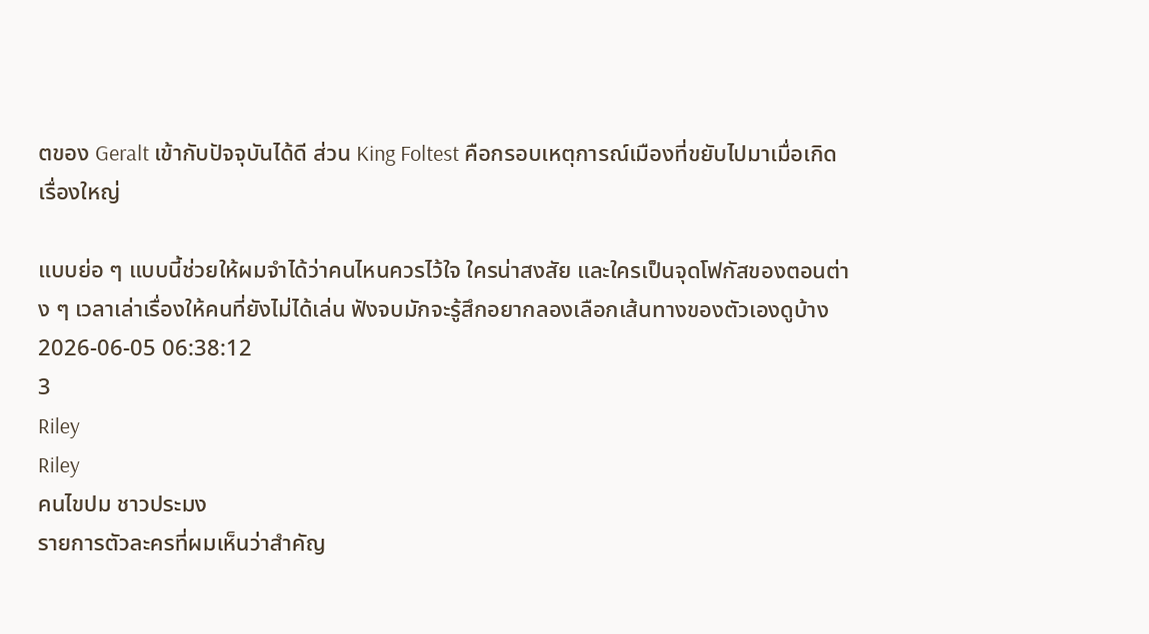ตของ Geralt เข้ากับปัจจุบันได้ดี ส่วน King Foltest คือกรอบเหตุการณ์เมืองที่ขยับไปมาเมื่อเกิดเรื่องใหญ่

แบบย่อ ๆ แบบนี้ช่วยให้ผมจำได้ว่าคนไหนควรไว้ใจ ใครน่าสงสัย และใครเป็นจุดโฟกัสของตอนต่าง ๆ เวลาเล่าเรื่องให้คนที่ยังไม่ได้เล่น ฟังจบมักจะรู้สึกอยากลองเลือกเส้นทางของตัวเองดูบ้าง
2026-06-05 06:38:12
3
Riley
Riley
คนไขปม ชาวประมง
รายการตัวละครที่ผมเห็นว่าสำคัญ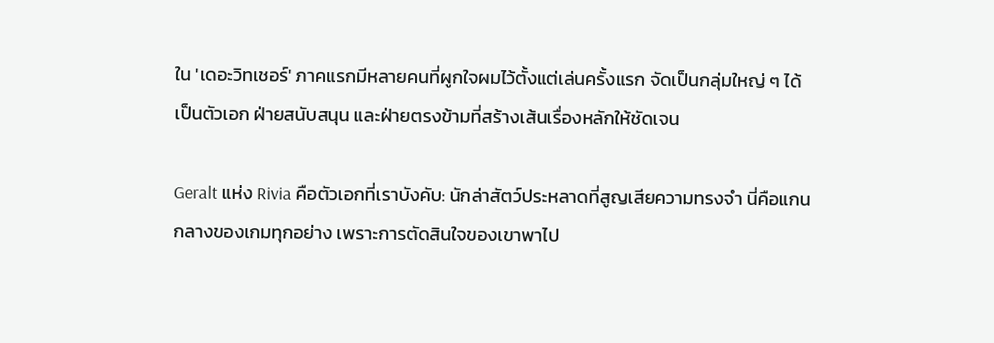ใน 'เดอะวิทเชอร์' ภาคแรกมีหลายคนที่ผูกใจผมไว้ตั้งแต่เล่นครั้งแรก จัดเป็นกลุ่มใหญ่ ๆ ได้เป็นตัวเอก ฝ่ายสนับสนุน และฝ่ายตรงข้ามที่สร้างเส้นเรื่องหลักให้ชัดเจน

Geralt แห่ง Rivia คือตัวเอกที่เราบังคับ: นักล่าสัตว์ประหลาดที่สูญเสียความทรงจำ นี่คือแกนกลางของเกมทุกอย่าง เพราะการตัดสินใจของเขาพาไป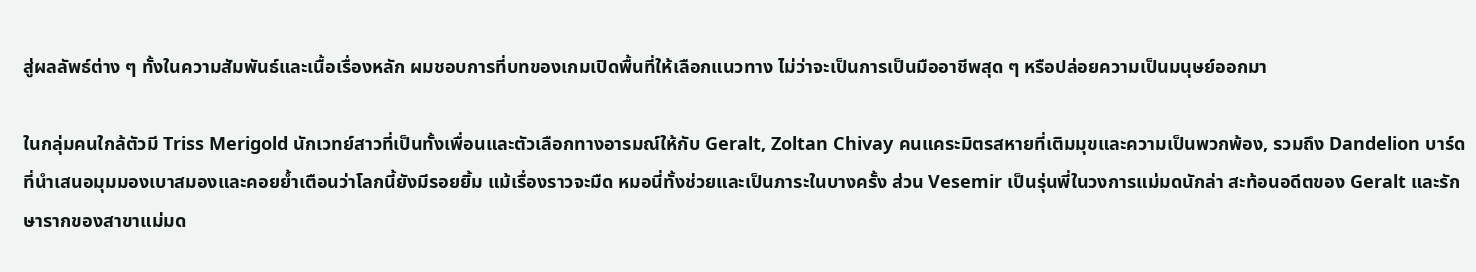สู่ผลลัพธ์ต่าง ๆ ทั้งในความสัมพันธ์และเนื้อเรื่องหลัก ผมชอบการที่บทของเกมเปิดพื้นที่ให้เลือกแนวทาง ไม่ว่าจะเป็นการเป็นมืออาชีพสุด ๆ หรือปล่อยความเป็นมนุษย์ออกมา

ในกลุ่มคนใกล้ตัวมี Triss Merigold นักเวทย์สาวที่เป็นทั้งเพื่อนและตัวเลือกทางอารมณ์ให้กับ Geralt, Zoltan Chivay คนแคระมิตรสหายที่เติมมุขและความเป็นพวกพ้อง, รวมถึง Dandelion บาร์ดที่นำเสนอมุมมองเบาสมองและคอยย้ำเตือนว่าโลกนี้ยังมีรอยยิ้ม แม้เรื่องราวจะมืด หมอนี่ทั้งช่วยและเป็นภาระในบางครั้ง ส่วน Vesemir เป็นรุ่นพี่ในวงการแม่มดนักล่า สะท้อนอดีตของ Geralt และรักษารากของสาขาแม่มด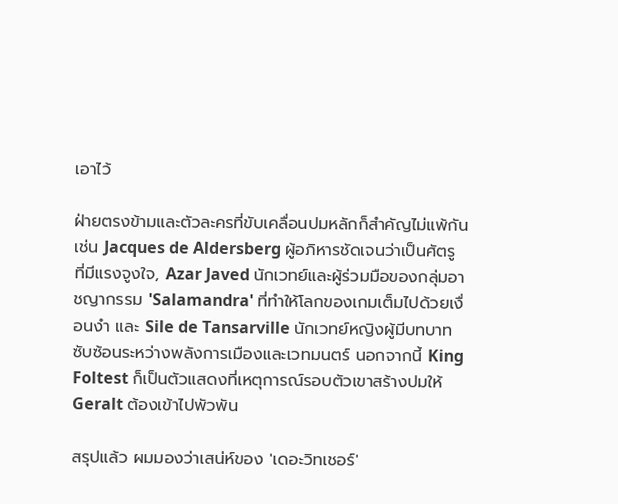เอาไว้

ฝ่ายตรงข้ามและตัวละครที่ขับเคลื่อนปมหลักก็สำคัญไม่แพ้กัน เช่น Jacques de Aldersberg ผู้อภิหารชัดเจนว่าเป็นศัตรูที่มีแรงจูงใจ, Azar Javed นักเวทย์และผู้ร่วมมือของกลุ่มอาชญากรรม 'Salamandra' ที่ทำให้โลกของเกมเต็มไปด้วยเงื่อนงำ และ Sile de Tansarville นักเวทย์หญิงผู้มีบทบาทซับซ้อนระหว่างพลังการเมืองและเวทมนตร์ นอกจากนี้ King Foltest ก็เป็นตัวแสดงที่เหตุการณ์รอบตัวเขาสร้างปมให้ Geralt ต้องเข้าไปพัวพัน

สรุปแล้ว ผมมองว่าเสน่ห์ของ 'เดอะวิทเชอร์'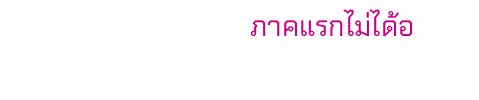ภาคแรกไม่ได้อ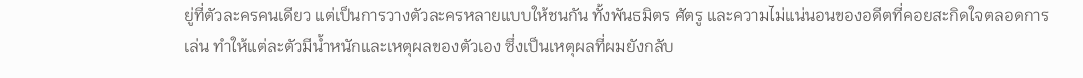ยู่ที่ตัวละครคนเดียว แต่เป็นการวางตัวละครหลายแบบให้ชนกัน ทั้งพันธมิตร ศัตรู และความไม่แน่นอนของอดีตที่คอยสะกิดใจตลอดการเล่น ทำให้แต่ละตัวมีน้ำหนักและเหตุผลของตัวเอง ซึ่งเป็นเหตุผลที่ผมยังกลับ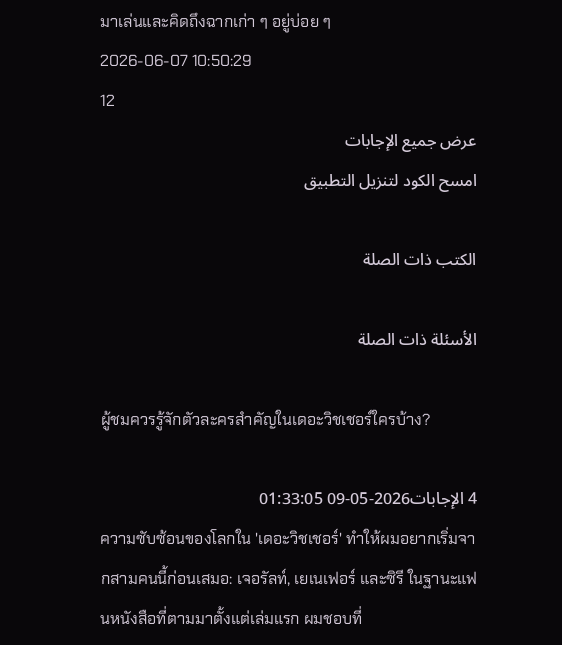มาเล่นและคิดถึงฉากเก่า ๆ อยู่บ่อย ๆ
2026-06-07 10:50:29
12
عرض جميع الإجابات
امسح الكود لتنزيل التطبيق

الكتب ذات الصلة

الأسئلة ذات الصلة

ผู้ชมควรรู้จักตัวละครสำคัญในเดอะวิชเชอร์ใครบ้าง?

4 الإجابات2026-05-09 01:33:05
ความซับซ้อนของโลกใน 'เดอะวิชเชอร์' ทำให้ผมอยากเริ่มจากสามคนนี้ก่อนเสมอ: เจอรัลท์, เยเนเฟอร์ และซิรี ในฐานะแฟนหนังสือที่ตามมาตั้งแต่เล่มแรก ผมชอบที่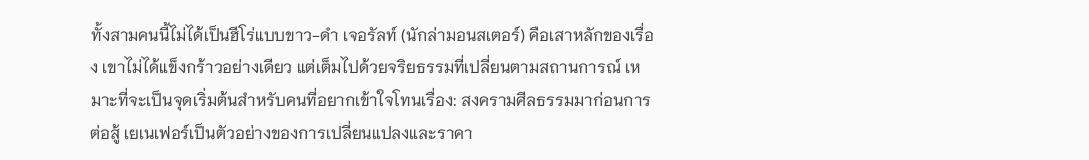ทั้งสามคนนี้ไม่ได้เป็นฮีโร่แบบขาว-ดำ เจอรัลท์ (นักล่ามอนสเตอร์) คือเสาหลักของเรื่อง เขาไม่ได้แข็งกร้าวอย่างเดียว แต่เต็มไปด้วยจริยธรรมที่เปลี่ยนตามสถานการณ์ เหมาะที่จะเป็นจุดเริ่มต้นสำหรับคนที่อยากเข้าใจโทนเรื่อง: สงครามศีลธรรมมาก่อนการต่อสู้ เยเนเฟอร์เป็นตัวอย่างของการเปลี่ยนแปลงและราคา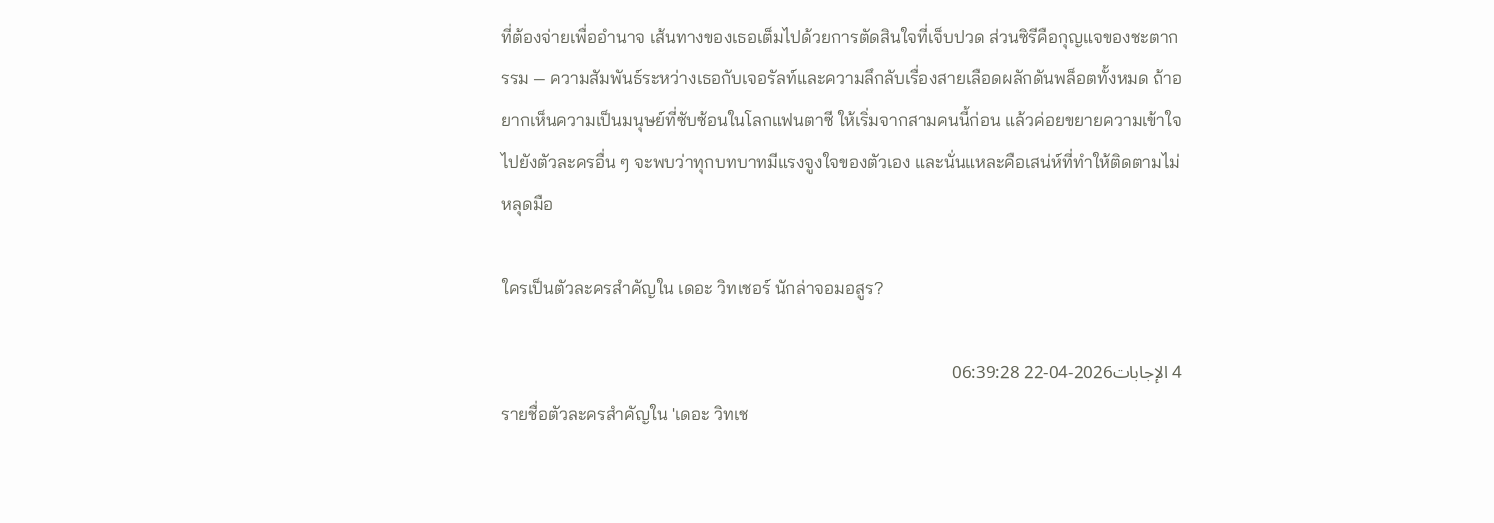ที่ต้องจ่ายเพื่ออำนาจ เส้นทางของเธอเต็มไปด้วยการตัดสินใจที่เจ็บปวด ส่วนซิรีคือกุญแจของชะตากรรม — ความสัมพันธ์ระหว่างเธอกับเจอรัลท์และความลึกลับเรื่องสายเลือดผลักดันพล็อตทั้งหมด ถ้าอยากเห็นความเป็นมนุษย์ที่ซับซ้อนในโลกแฟนตาซี ให้เริ่มจากสามคนนี้ก่อน แล้วค่อยขยายความเข้าใจไปยังตัวละครอื่น ๆ จะพบว่าทุกบทบาทมีแรงจูงใจของตัวเอง และนั่นแหละคือเสน่ห์ที่ทำให้ติดตามไม่หลุดมือ

ใครเป็นตัวละครสำคัญใน เดอะ วิทเชอร์ นักล่าจอมอสูร?

4 الإجابات2026-04-22 06:39:28
รายชื่อตัวละครสำคัญใน 'เดอะ วิทเช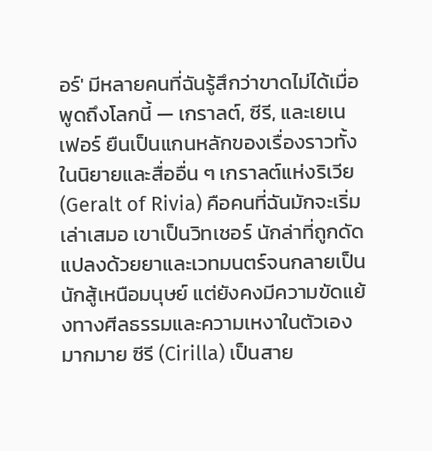อร์' มีหลายคนที่ฉันรู้สึกว่าขาดไม่ได้เมื่อพูดถึงโลกนี้ — เกราลต์, ซีรี, และเยเนเฟอร์ ยืนเป็นแกนหลักของเรื่องราวทั้งในนิยายและสื่ออื่น ๆ เกราลต์แห่งริเวีย (Geralt of Rivia) คือคนที่ฉันมักจะเริ่มเล่าเสมอ เขาเป็นวิทเชอร์ นักล่าที่ถูกดัดแปลงด้วยยาและเวทมนตร์จนกลายเป็นนักสู้เหนือมนุษย์ แต่ยังคงมีความขัดแย้งทางศีลธรรมและความเหงาในตัวเองมากมาย ซีรี (Cirilla) เป็นสาย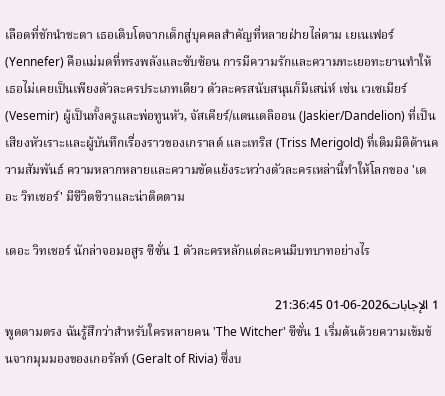เลือดที่ชักนำชะตา เธอเติบโตจากเด็กสู่บุคคลสำคัญที่หลายฝ่ายไล่ตาม เยเนเฟอร์ (Yennefer) คือแม่มดที่ทรงพลังและซับซ้อน การมีความรักและความทะเยอทะยานทำให้เธอไม่เคยเป็นเพียงตัวละครประเภทเดียว ตัวละครสนับสนุนก็มีเสน่ห์ เช่น เวเซเมียร์ (Vesemir) ผู้เป็นทั้งครูและพ่อทูนหัว, จัสเคียร์/แดนเดลิออน (Jaskier/Dandelion) ที่เป็นเสียงหัวเราะและผู้บันทึกเรื่องราวของเกราลต์ และเทริส (Triss Merigold) ที่เติมมิติด้านความสัมพันธ์ ความหลากหลายและความขัดแย้งระหว่างตัวละครเหล่านี้ทำให้โลกของ 'เดอะ วิทเชอร์' มีชีวิตชีวาและน่าติดตาม

เดอะ วิทเชอร์ นักล่าจอมอสูร ซีซั่น 1 ตัวละครหลักแต่ละคนมีบทบาทอย่างไร

1 الإجابات2026-06-01 21:36:45
พูดตามตรง ฉันรู้สึกว่าสำหรับใครหลายคน 'The Witcher' ซีซั่น 1 เริ่มต้นด้วยความเข้มข้นจากมุมมองของเกอรัลท์ (Geralt of Rivia) ซึ่งบ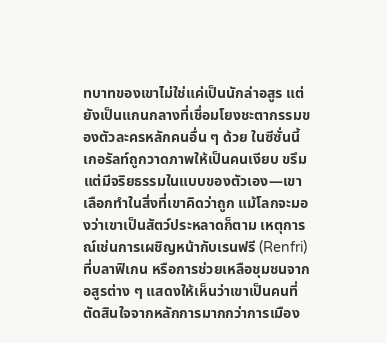ทบาทของเขาไม่ใช่แค่เป็นนักล่าอสูร แต่ยังเป็นแกนกลางที่เชื่อมโยงชะตากรรมของตัวละครหลักคนอื่น ๆ ด้วย ในซีซั่นนี้เกอรัลท์ถูกวาดภาพให้เป็นคนเงียบ ขรึม แต่มีจริยธรรมในแบบของตัวเอง—เขาเลือกทำในสิ่งที่เขาคิดว่าถูก แม้โลกจะมองว่าเขาเป็นสัตว์ประหลาดก็ตาม เหตุการณ์เช่นการเผชิญหน้ากับเรนฟรี (Renfri) ที่บลาฟิเกน หรือการช่วยเหลือชุมชนจากอสูรต่าง ๆ แสดงให้เห็นว่าเขาเป็นคนที่ตัดสินใจจากหลักการมากกว่าการเมือง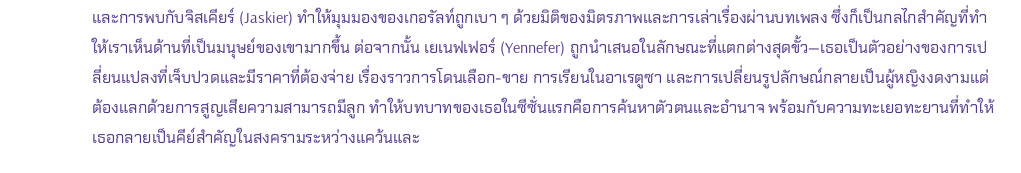และการพบกับจิสเคียร์ (Jaskier) ทำให้มุมมองของเกอรัลท์ถูกเบา ๆ ด้วยมิติของมิตรภาพและการเล่าเรื่องผ่านบทเพลง ซึ่งก็เป็นกลไกสำคัญที่ทำให้เราเห็นด้านที่เป็นมนุษย์ของเขามากขึ้น ต่อจากนั้น เยเนฟเฟอร์ (Yennefer) ถูกนำเสนอในลักษณะที่แตกต่างสุดขั้ว—เธอเป็นตัวอย่างของการเปลี่ยนแปลงที่เจ็บปวดและมีราคาที่ต้องจ่าย เรื่องราวการโดนเลือก-ขาย การเรียนในอาเรตูซา และการเปลี่ยนรูปลักษณ์กลายเป็นผู้หญิงงดงามแต่ต้องแลกด้วยการสูญเสียความสามารถมีลูก ทำให้บทบาทของเธอในซีซั่นแรกคือการค้นหาตัวตนและอำนาจ พร้อมกับความทะเยอทะยานที่ทำให้เธอกลายเป็นคีย์สำคัญในสงครามระหว่างแคว้นและ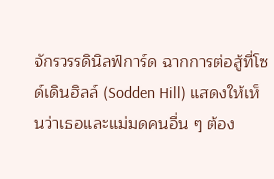จักรวรรดินิลฟ์การ์ด ฉากการต่อสู้ที่โซด์เดินฮิลล์ (Sodden Hill) แสดงให้เห็นว่าเธอและแม่มดคนอื่น ๆ ต้อง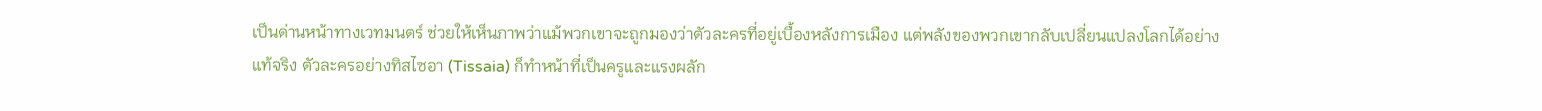เป็นด่านหน้าทางเวทมนตร์ ช่วยให้เห็นภาพว่าแม้พวกเขาจะถูกมองว่าตัวละครที่อยู่เบื้องหลังการเมือง แต่พลังของพวกเขากลับเปลี่ยนแปลงโลกได้อย่างแท้จริง ตัวละครอย่างทิสไซอา (Tissaia) ก็ทำหน้าที่เป็นครูและแรงผลัก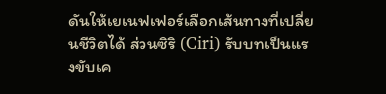ดันให้เยเนฟเฟอร์เลือกเส้นทางที่เปลี่ยนชีวิตได้ ส่วนซิริ (Ciri) รับบทเป็นแรงขับเค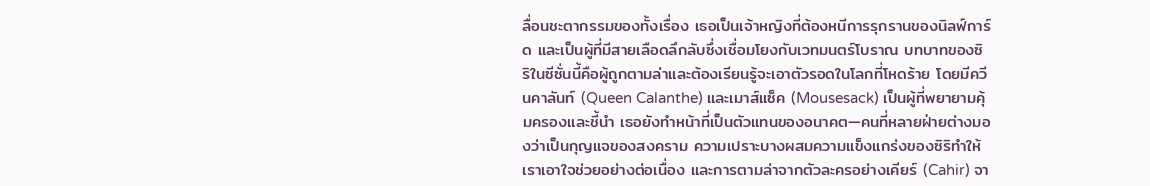ลื่อนชะตากรรมของทั้งเรื่อง เธอเป็นเจ้าหญิงที่ต้องหนีการรุกรานของนิลฟ์การ์ด และเป็นผู้ที่มีสายเลือดลึกลับซึ่งเชื่อมโยงกับเวทมนตร์โบราณ บทบาทของซิริในซีซั่นนี้คือผู้ถูกตามล่าและต้องเรียนรู้จะเอาตัวรอดในโลกที่โหดร้าย โดยมีควีนคาลันท์ (Queen Calanthe) และเมาส์แซ็ค (Mousesack) เป็นผู้ที่พยายามคุ้มครองและชี้นำ เธอยังทำหน้าที่เป็นตัวแทนของอนาคต—คนที่หลายฝ่ายต่างมองว่าเป็นกุญแจของสงคราม ความเปราะบางผสมความแข็งแกร่งของซิริทำให้เราเอาใจช่วยอย่างต่อเนื่อง และการตามล่าจากตัวละครอย่างเคียร์ (Cahir) จา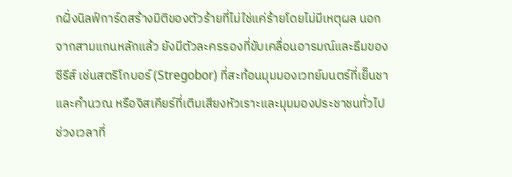กฝั่งนิลฟ์การ์ดสร้างมิติของตัวร้ายที่ไม่ใช่แค่ร้ายโดยไม่มีเหตุผล นอกจากสามแกนหลักแล้ว ยังมีตัวละครรองที่ขับเคลื่อนอารมณ์และธีมของซีรีส์ เช่นสตริโกบอร์ (Stregobor) ที่สะท้อนมุมมองเวทย์มนตร์ที่เย็นชาและคำนวณ หรือจิสเคียร์ที่เติมเสียงหัวเราะและมุมมองประชาชนทั่วไป ช่วงเวลาที่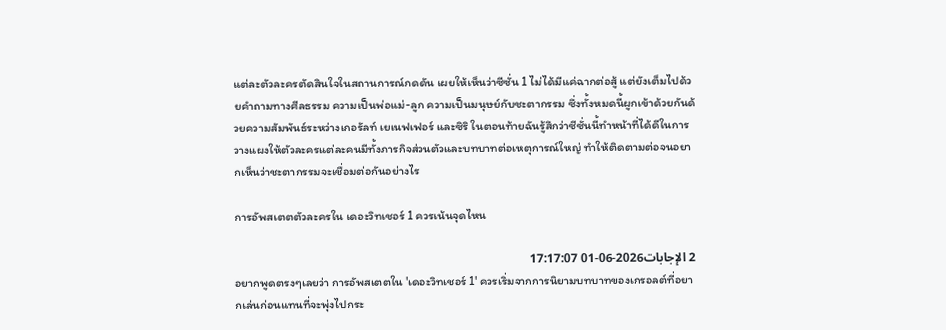แต่ละตัวละครตัดสินใจในสถานการณ์กดดัน เผยให้เห็นว่าซีซั่น 1 ไม่ได้มีแค่ฉากต่อสู้ แต่ยังเต็มไปด้วยคำถามทางศีลธรรม ความเป็นพ่อแม่-ลูก ความเป็นมนุษย์กับชะตากรรม ซึ่งทั้งหมดนี้ผูกเข้าด้วยกันด้วยความสัมพันธ์ระหว่างเกอรัลท์ เยเนฟเฟอร์ และซิริ ในตอนท้ายฉันรู้สึกว่าซีซั่นนี้ทำหน้าที่ได้ดีในการวางแผงให้ตัวละครแต่ละคนมีทั้งภารกิจส่วนตัวและบทบาทต่อเหตุการณ์ใหญ่ ทำให้ติดตามต่อจนอยากเห็นว่าชะตากรรมจะเชื่อมต่อกันอย่างไร

การอัพสเตตตัวละครใน เดอะวิทเชอร์ 1 ควรเน้นจุดไหน

2 الإجابات2026-06-01 17:17:07
อยากพูดตรงๆเลยว่า การอัพสเตตใน 'เดอะวิทเชอร์ 1' ควรเริ่มจากการนิยามบทบาทของเกรอลต์ที่อยากเล่นก่อนแทนที่จะพุ่งไปกระ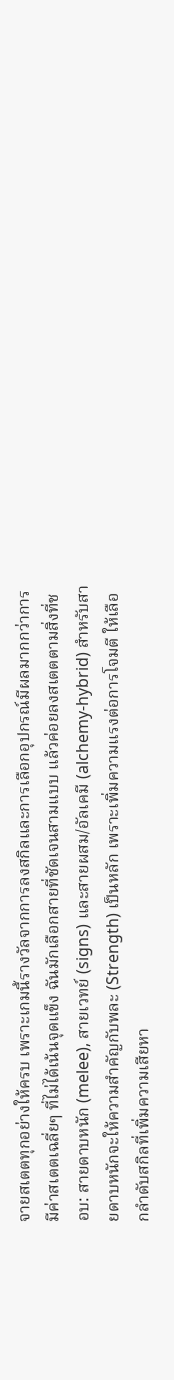จายสเตตทุกอย่างให้ครบ เพราะเกมนี้รางวัลจากการลงสกิลและการเลือกอุปกรณ์มีผลมากกว่าการมีค่าสเตตเฉลี่ยๆ ที่ไม่ได้เน้นจุดแข็ง ฉันมักเลือกสายที่ชัดเจนสามแบบ แล้วค่อยลงสเตตตามสิ่งที่ชอบ: สายดาบหนัก (melee), สายเวทย์ (signs) และสายผสม/อัลเคมี (alchemy-hybrid) สำหรับสายดาบหนักจะให้ความสำคัญกับพละ (Strength) เป็นหลัก เพราะเพิ่มความแรงต่อการโจมตี ให้เลือกลำดับสกิลที่เพิ่มความเสียหา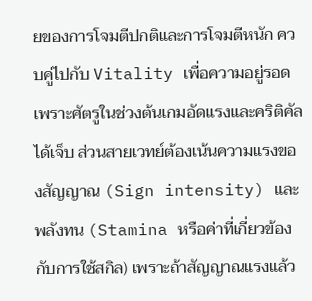ยของการโจมตีปกติและการโจมตีหนัก ควบคู่ไปกับ Vitality เพื่อความอยู่รอด เพราะศัตรูในช่วงต้นเกมอัดแรงและคริติคัลได้เจ็บ ส่วนสายเวทย์ต้องเน้นความแรงของสัญญาณ (Sign intensity) และพลังทน (Stamina หรือค่าที่เกี่ยวข้องกับการใช้สกิล) เพราะถ้าสัญญาณแรงแล้ว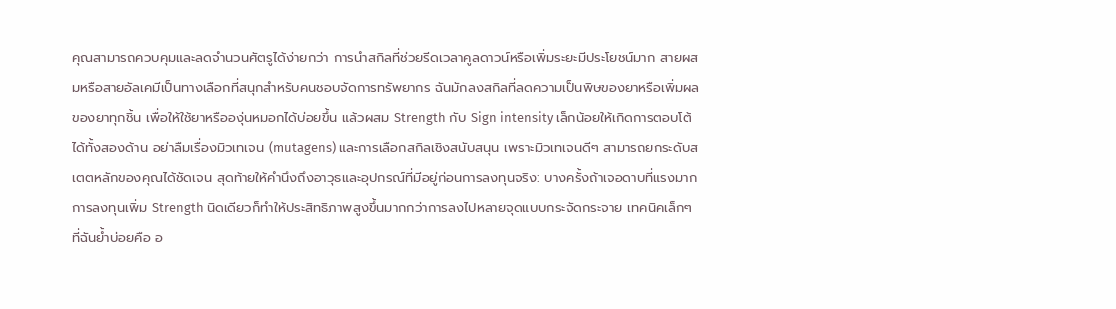คุณสามารถควบคุมและลดจำนวนศัตรูได้ง่ายกว่า การนำสกิลที่ช่วยรีดเวลาคูลดาวน์หรือเพิ่มระยะมีประโยชน์มาก สายผสมหรือสายอัลเคมีเป็นทางเลือกที่สนุกสำหรับคนชอบจัดการทรัพยากร ฉันมักลงสกิลที่ลดความเป็นพิษของยาหรือเพิ่มผลของยาทุกชิ้น เพื่อให้ใช้ยาหรือองุ่นหมอกได้บ่อยขึ้น แล้วผสม Strength กับ Sign intensity เล็กน้อยให้เกิดการตอบโต้ได้ทั้งสองด้าน อย่าลืมเรื่องมิวเทเจน (mutagens) และการเลือกสกิลเชิงสนับสนุน เพราะมิวเทเจนดีๆ สามารถยกระดับสเตตหลักของคุณได้ชัดเจน สุดท้ายให้คำนึงถึงอาวุธและอุปกรณ์ที่มีอยู่ก่อนการลงทุนจริง: บางครั้งถ้าเจอดาบที่แรงมาก การลงทุนเพิ่ม Strength นิดเดียวก็ทำให้ประสิทธิภาพสูงขึ้นมากกว่าการลงไปหลายจุดแบบกระจัดกระจาย เทคนิคเล็กๆ ที่ฉันย้ำบ่อยคือ อ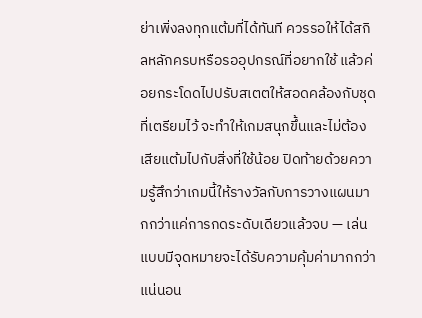ย่าเพิ่งลงทุกแต้มที่ได้ทันที ควรรอให้ได้สกิลหลักครบหรือรออุปกรณ์ที่อยากใช้ แล้วค่อยกระโดดไปปรับสเตตให้สอดคล้องกับชุดที่เตรียมไว้ จะทำให้เกมสนุกขึ้นและไม่ต้องเสียแต้มไปกับสิ่งที่ใช้น้อย ปิดท้ายด้วยความรู้สึกว่าเกมนี้ให้รางวัลกับการวางแผนมากกว่าแค่การกดระดับเดียวแล้วจบ — เล่นแบบมีจุดหมายจะได้รับความคุ้มค่ามากกว่าแน่นอน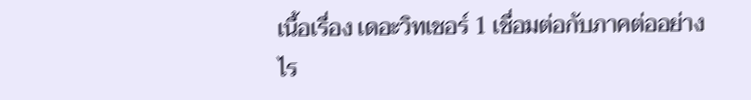เนื้อเรื่อง เดอะวิทเชอร์ 1 เชื่อมต่อกับภาคต่ออย่างไร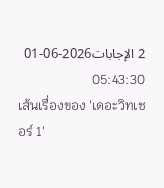2 الإجابات2026-06-01 05:43:30
เส้นเรื่องของ 'เดอะวิทเชอร์ 1'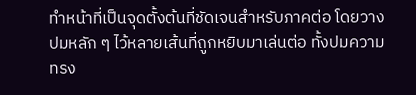ทำหน้าที่เป็นจุดตั้งต้นที่ชัดเจนสำหรับภาคต่อ โดยวางปมหลัก ๆ ไว้หลายเส้นที่ถูกหยิบมาเล่นต่อ ทั้งปมความทรง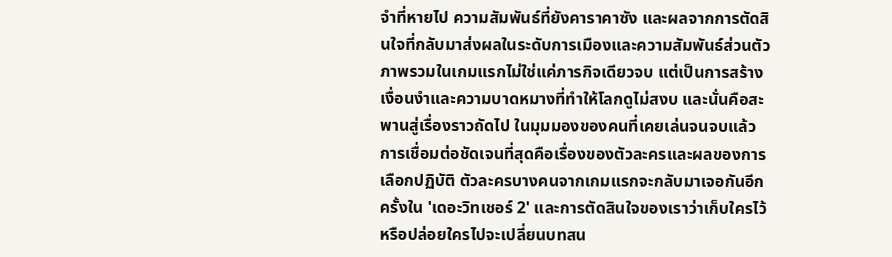จำที่หายไป ความสัมพันธ์ที่ยังคาราคาซัง และผลจากการตัดสินใจที่กลับมาส่งผลในระดับการเมืองและความสัมพันธ์ส่วนตัว ภาพรวมในเกมแรกไม่ใช่แค่ภารกิจเดียวจบ แต่เป็นการสร้างเงื่อนงำและความบาดหมางที่ทำให้โลกดูไม่สงบ และนั่นคือสะพานสู่เรื่องราวถัดไป ในมุมมองของคนที่เคยเล่นจนจบแล้ว การเชื่อมต่อชัดเจนที่สุดคือเรื่องของตัวละครและผลของการเลือกปฏิบัติ ตัวละครบางคนจากเกมแรกจะกลับมาเจอกันอีกครั้งใน 'เดอะวิทเชอร์ 2' และการตัดสินใจของเราว่าเก็บใครไว้หรือปล่อยใครไปจะเปลี่ยนบทสน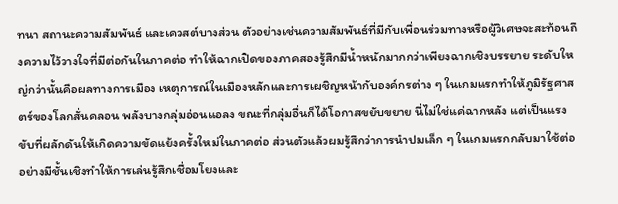ทนา สถานะความสัมพันธ์ และเควสต์บางส่วน ตัวอย่างเช่นความสัมพันธ์ที่มีกับเพื่อนร่วมทางหรือผู้วิเศษจะสะท้อนถึงความไว้วางใจที่มีต่อกันในภาคต่อ ทำให้ฉากเปิดของภาคสองรู้สึกมีน้ำหนักมากกว่าเพียงฉากเชิงบรรยาย ระดับใหญ่กว่านั้นคือผลทางการเมือง เหตุการณ์ในเมืองหลักและการเผชิญหน้ากับองค์กรต่าง ๆ ในเกมแรกทำให้ภูมิรัฐศาสตร์ของโลกสั่นคลอน พลังบางกลุ่มอ่อนแอลง ขณะที่กลุ่มอื่นก็ได้โอกาสขยับขยาย นี่ไม่ใช่แค่ฉากหลัง แต่เป็นแรงขับที่ผลักดันให้เกิดความขัดแย้งครั้งใหม่ในภาคต่อ ส่วนตัวแล้วผมรู้สึกว่าการนำปมเล็ก ๆ ในเกมแรกกลับมาใช้ต่ออย่างมีชั้นเชิงทำให้การเล่นรู้สึกเชื่อมโยงและ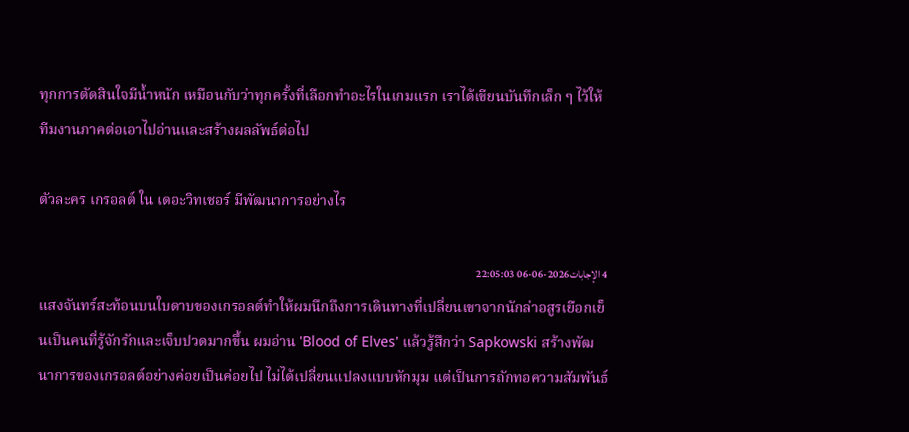ทุกการตัดสินใจมีน้ำหนัก เหมือนกับว่าทุกครั้งที่เลือกทำอะไรในเกมแรก เราได้เขียนบันทึกเล็ก ๆ ไว้ให้ทีมงานภาคต่อเอาไปอ่านและสร้างผลลัพธ์ต่อไป

ตัวละคร เกรอลต์ ใน เดอะวิทเชอร์ มีพัฒนาการอย่างไร

4 الإجابات2026-06-06 22:05:03
แสงจันทร์สะท้อนบนใบดาบของเกรอลต์ทำให้ผมนึกถึงการเดินทางที่เปลี่ยนเขาจากนักล่าอสูรเยือกเย็นเป็นคนที่รู้จักรักและเจ็บปวดมากขึ้น ผมอ่าน 'Blood of Elves' แล้วรู้สึกว่า Sapkowski สร้างพัฒนาการของเกรอลต์อย่างค่อยเป็นค่อยไป ไม่ได้เปลี่ยนแปลงแบบหักมุม แต่เป็นการถักทอความสัมพันธ์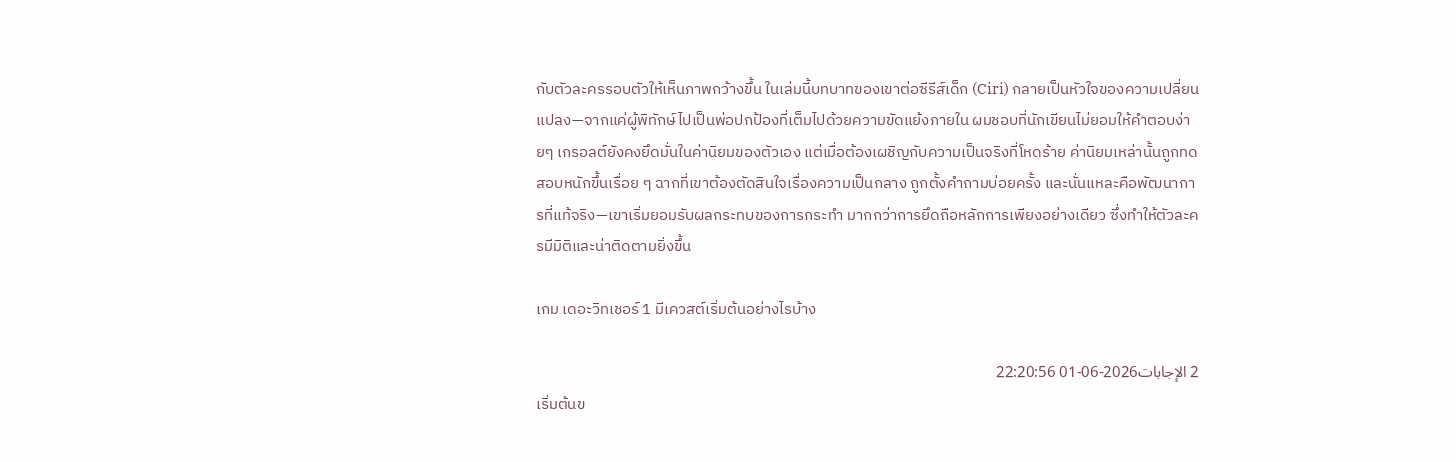กับตัวละครรอบตัวให้เห็นภาพกว้างขึ้น ในเล่มนี้บทบาทของเขาต่อซีรีส์เด็ก (Ciri) กลายเป็นหัวใจของความเปลี่ยนแปลง—จากแค่ผู้พิทักษ์ไปเป็นพ่อปกป้องที่เต็มไปด้วยความขัดแย้งภายใน ผมชอบที่นักเขียนไม่ยอมให้คำตอบง่ายๆ เกรอลต์ยังคงยึดมั่นในค่านิยมของตัวเอง แต่เมื่อต้องเผชิญกับความเป็นจริงที่โหดร้าย ค่านิยมเหล่านั้นถูกทดสอบหนักขึ้นเรื่อย ๆ ฉากที่เขาต้องตัดสินใจเรื่องความเป็นกลาง ถูกตั้งคำถามบ่อยครั้ง และนั่นแหละคือพัฒนาการที่แท้จริง—เขาเริ่มยอมรับผลกระทบของการกระทำ มากกว่าการยึดถือหลักการเพียงอย่างเดียว ซึ่งทำให้ตัวละครมีมิติและน่าติดตามยิ่งขึ้น

เกม เดอะวิทเชอร์ 1 มีเควสต์เริ่มต้นอย่างไรบ้าง

2 الإجابات2026-06-01 22:20:56
เริ่มต้นข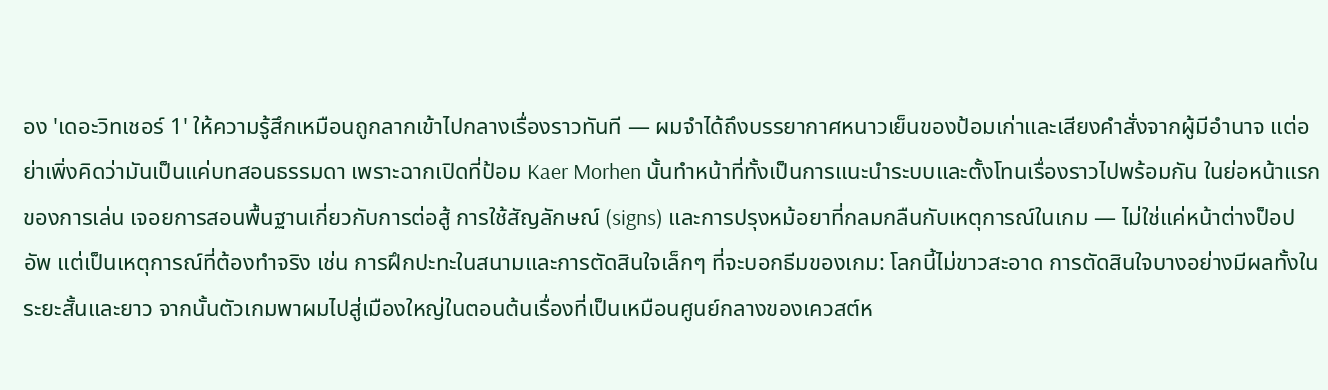อง 'เดอะวิทเชอร์ 1' ให้ความรู้สึกเหมือนถูกลากเข้าไปกลางเรื่องราวทันที — ผมจำได้ถึงบรรยากาศหนาวเย็นของป้อมเก่าและเสียงคำสั่งจากผู้มีอำนาจ แต่อย่าเพิ่งคิดว่ามันเป็นแค่บทสอนธรรมดา เพราะฉากเปิดที่ป้อม Kaer Morhen นั้นทำหน้าที่ทั้งเป็นการแนะนำระบบและตั้งโทนเรื่องราวไปพร้อมกัน ในย่อหน้าแรกของการเล่น เจอยการสอนพื้นฐานเกี่ยวกับการต่อสู้ การใช้สัญลักษณ์ (signs) และการปรุงหม้อยาที่กลมกลืนกับเหตุการณ์ในเกม — ไม่ใช่แค่หน้าต่างป็อปอัพ แต่เป็นเหตุการณ์ที่ต้องทำจริง เช่น การฝึกปะทะในสนามและการตัดสินใจเล็กๆ ที่จะบอกธีมของเกม: โลกนี้ไม่ขาวสะอาด การตัดสินใจบางอย่างมีผลทั้งในระยะสั้นและยาว จากนั้นตัวเกมพาผมไปสู่เมืองใหญ่ในตอนต้นเรื่องที่เป็นเหมือนศูนย์กลางของเควสต์ห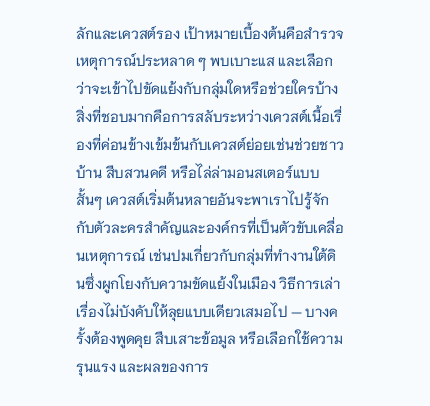ลักและเควสต์รอง เป้าหมายเบื้องต้นคือสำรวจเหตุการณ์ประหลาด ๆ พบเบาะแส และเลือกว่าจะเข้าไปขัดแย้งกับกลุ่มใดหรือช่วยใครบ้าง สิ่งที่ชอบมากคือการสลับระหว่างเควสต์เนื้อเรื่องที่ค่อนข้างเข้มข้นกับเควสต์ย่อยเช่นช่วยชาวบ้าน สืบสวนคดี หรือไล่ล่ามอนสเตอร์แบบสั้นๆ เควสต์เริ่มต้นหลายอันจะพาเราไปรู้จักกับตัวละครสำคัญและองค์กรที่เป็นตัวขับเคลื่อนเหตุการณ์ เช่นปมเกี่ยวกับกลุ่มที่ทำงานใต้ดินซึ่งผูกโยงกับความขัดแย้งในเมือง วิธีการเล่าเรื่องไม่บังคับให้ลุยแบบเดียวเสมอไป — บางครั้งต้องพูดคุย สืบเสาะข้อมูล หรือเลือกใช้ความรุนแรง และผลของการ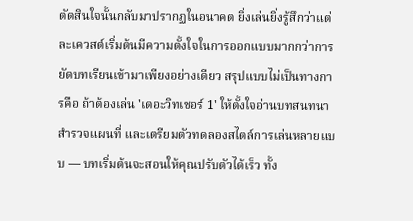ตัดสินใจนั้นกลับมาปรากฏในอนาคต ยิ่งเล่นยิ่งรู้สึกว่าแต่ละเควสต์เริ่มต้นมีความตั้งใจในการออกแบบมากกว่าการยัดบทเรียนเข้ามาเพียงอย่างเดียว สรุปแบบไม่เป็นทางการคือ ถ้าต้องเล่น 'เดอะวิทเชอร์ 1' ให้ตั้งใจอ่านบทสนทนา สำรวจแผนที่ และเตรียมตัวทดลองสไตล์การเล่นหลายแบบ — บทเริ่มต้นจะสอนให้คุณปรับตัวได้เร็ว ทั้ง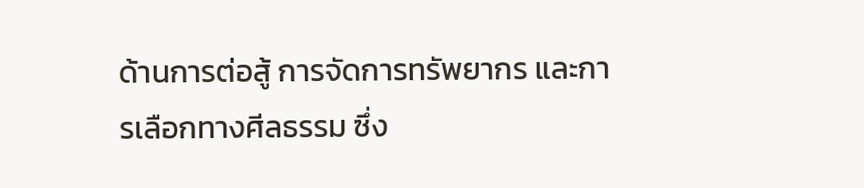ด้านการต่อสู้ การจัดการทรัพยากร และการเลือกทางศีลธรรม ซึ่ง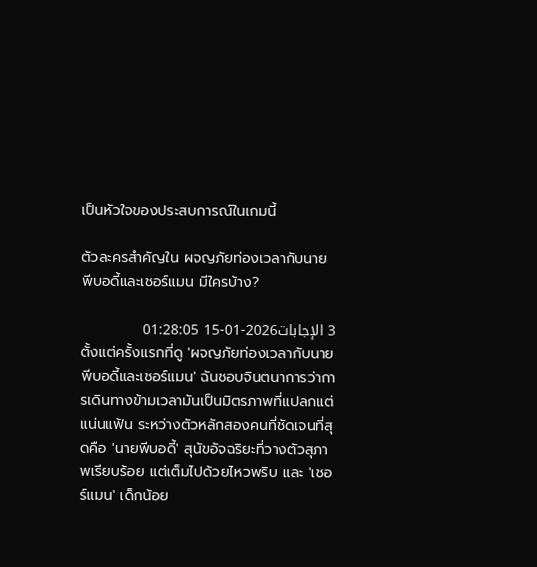เป็นหัวใจของประสบการณ์ในเกมนี้

ตัวละครสำคัญใน ผจญภัยท่องเวลากับนายพีบอดี้และเชอร์แมน มีใครบ้าง?

3 الإجابات2026-01-15 01:28:05
ตั้งแต่ครั้งแรกที่ดู 'ผจญภัยท่องเวลากับนายพีบอดี้และเชอร์แมน' ฉันชอบจินตนาการว่าการเดินทางข้ามเวลามันเป็นมิตรภาพที่แปลกแต่แน่นแฟ้น ระหว่างตัวหลักสองคนที่ชัดเจนที่สุดคือ 'นายพีบอดี้' สุนัขอัจฉริยะที่วางตัวสุภาพเรียบร้อย แต่เต็มไปด้วยไหวพริบ และ 'เชอร์แมน' เด็กน้อย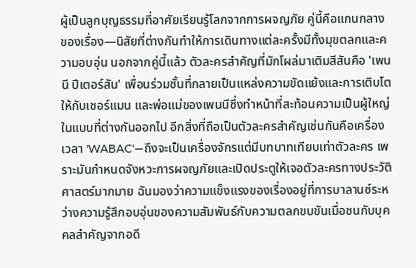ผู้เป็นลูกบุญธรรมที่อาศัยเรียนรู้โลกจากการผจญภัย คู่นี้คือแกนกลางของเรื่อง—นิสัยที่ต่างกันทำให้การเดินทางแต่ละครั้งมีทั้งมุขตลกและความอบอุ่น นอกจากคู่นี้แล้ว ตัวละครสำคัญที่มักโผล่มาเติมสีสันคือ 'เพนนี ปีเตอร์สัน' เพื่อนร่วมชั้นที่กลายเป็นแหล่งความขัดแย้งและการเติบโตให้กับเชอร์แมน และพ่อแม่ของเพนนีซึ่งทำหน้าที่สะท้อนความเป็นผู้ใหญ่ในแบบที่ต่างกันออกไป อีกสิ่งที่ถือเป็นตัวละครสำคัญเช่นกันคือเครื่องเวลา 'WABAC'—ถึงจะเป็นเครื่องจักรแต่มีบทบาทเทียบเท่าตัวละคร เพราะมันกำหนดจังหวะการผจญภัยและเปิดประตูให้เจอตัวละครทางประวัติศาสตร์มากมาย ฉันมองว่าความแข็งแรงของเรื่องอยู่ที่การบาลานซ์ระหว่างความรู้สึกอบอุ่นของความสัมพันธ์กับความตลกขบขันเมื่อชนกับบุคคลสำคัญจากอดี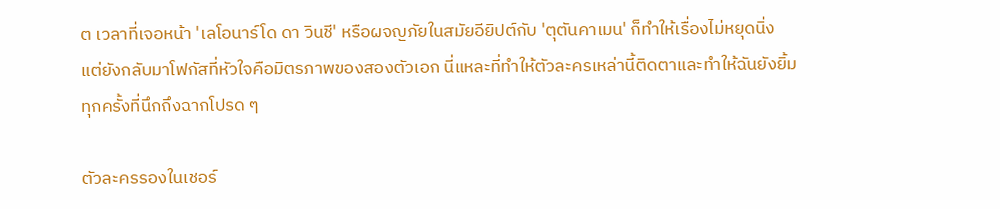ต เวลาที่เจอหน้า 'เลโอนาร์โด ดา วินชี' หรือผจญภัยในสมัยอียิปต์กับ 'ตุตันคาเมน' ก็ทำให้เรื่องไม่หยุดนิ่ง แต่ยังกลับมาโฟกัสที่หัวใจคือมิตรภาพของสองตัวเอก นี่แหละที่ทำให้ตัวละครเหล่านี้ติดตาและทำให้ฉันยังยิ้มทุกครั้งที่นึกถึงฉากโปรด ๆ

ตัวละครรองในเชอร์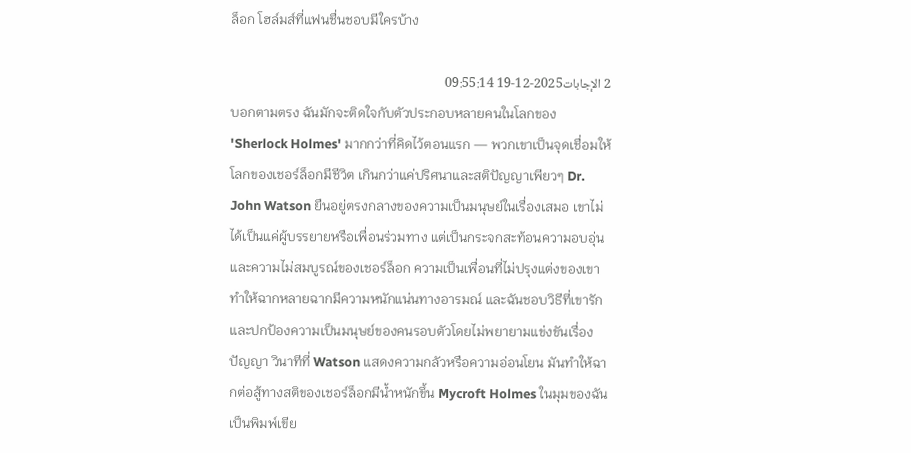ล็อก โฮล์มส์ที่แฟนชื่นชอบมีใครบ้าง

2 الإجابات2025-12-19 09:55:14
บอกตามตรง ฉันมักจะติดใจกับตัวประกอบหลายคนในโลกของ 'Sherlock Holmes' มากกว่าที่คิดไว้ตอนแรก — พวกเขาเป็นจุดเชื่อมให้โลกของเชอร์ล็อกมีชีวิต เกินกว่าแค่ปริศนาและสติปัญญาเพียวๆ Dr. John Watson ยืนอยู่ตรงกลางของความเป็นมนุษย์ในเรื่องเสมอ เขาไม่ได้เป็นแค่ผู้บรรยายหรือเพื่อนร่วมทาง แต่เป็นกระจกสะท้อนความอบอุ่นและความไม่สมบูรณ์ของเชอร์ล็อก ความเป็นเพื่อนที่ไม่ปรุงแต่งของเขาทำให้ฉากหลายฉากมีความหนักแน่นทางอารมณ์ และฉันชอบวิธีที่เขารักและปกป้องความเป็นมนุษย์ของคนรอบตัวโดยไม่พยายามแข่งขันเรื่องปัญญา วินาทีที่ Watson แสดงความกลัวหรือความอ่อนโยน มันทำให้ฉากต่อสู้ทางสติของเชอร์ล็อกมีน้ำหนักขึ้น Mycroft Holmes ในมุมของฉันเป็นพิมพ์เขีย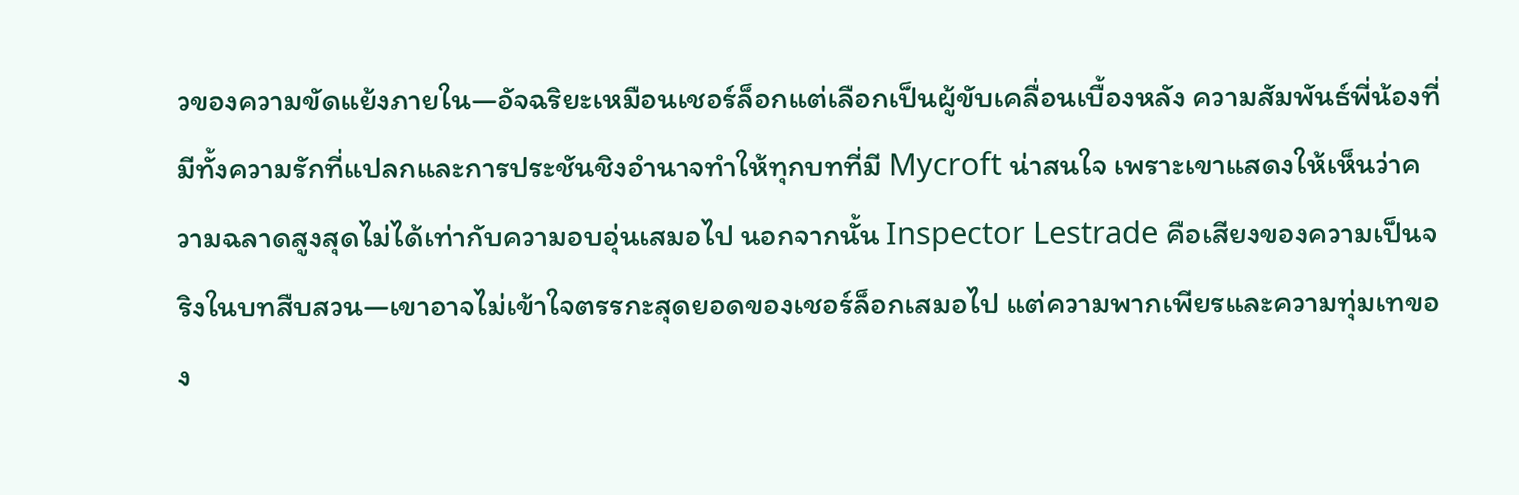วของความขัดแย้งภายใน—อัจฉริยะเหมือนเชอร์ล็อกแต่เลือกเป็นผู้ขับเคลื่อนเบื้องหลัง ความสัมพันธ์พี่น้องที่มีทั้งความรักที่แปลกและการประชันชิงอำนาจทำให้ทุกบทที่มี Mycroft น่าสนใจ เพราะเขาแสดงให้เห็นว่าความฉลาดสูงสุดไม่ได้เท่ากับความอบอุ่นเสมอไป นอกจากนั้น Inspector Lestrade คือเสียงของความเป็นจริงในบทสืบสวน—เขาอาจไม่เข้าใจตรรกะสุดยอดของเชอร์ล็อกเสมอไป แต่ความพากเพียรและความทุ่มเทของ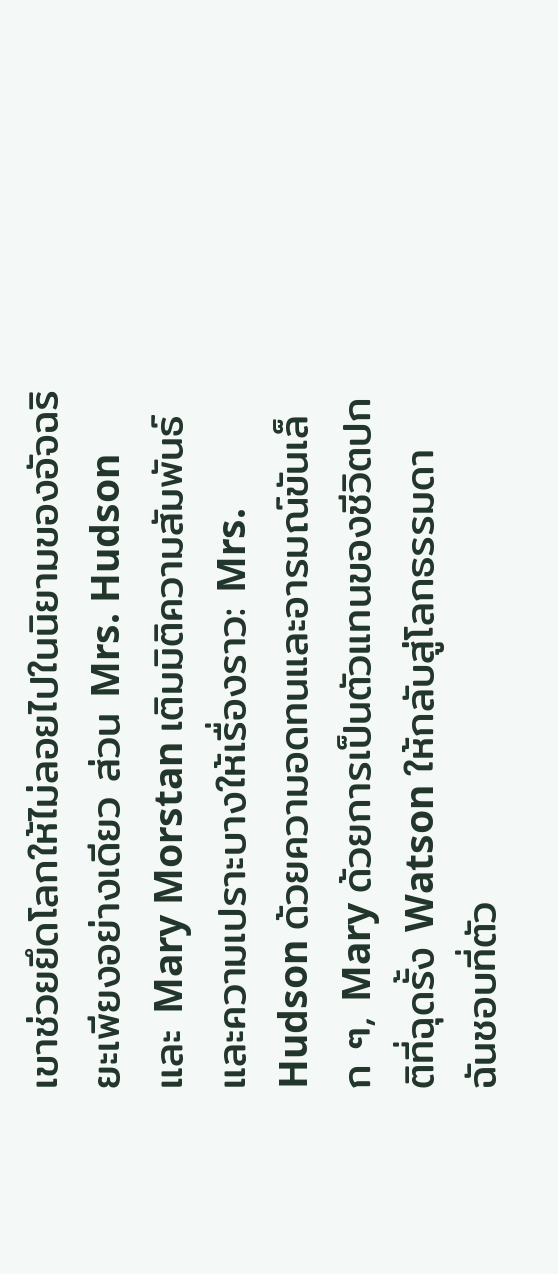เขาช่วยยึดโลกให้ไม่ลอยไปในนิยามของอัจฉริยะเพียงอย่างเดียว ส่วน Mrs. Hudson และ Mary Morstan เติมมิติความสัมพันธ์และความเปราะบางให้เรื่องราว: Mrs. Hudson ด้วยความอดทนและอารมณ์ขันเล็ก ๆ, Mary ด้วยการเป็นตัวแทนของชีวิตปกติที่ฉุดรั้ง Watson ให้กลับสู่โลกธรรมดา ฉันชอบที่ตัว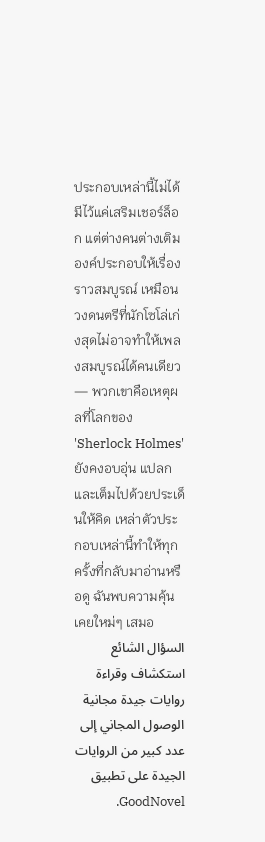ประกอบเหล่านี้ไม่ได้มีไว้แค่เสริมเชอร์ล็อก แต่ต่างคนต่างเติมองค์ประกอบให้เรื่องราวสมบูรณ์ เหมือนวงดนตรีที่นักโซโล่เก่งสุดไม่อาจทำให้เพลงสมบูรณ์ได้คนเดียว — พวกเขาคือเหตุผลที่โลกของ 'Sherlock Holmes' ยังคงอบอุ่น แปลก และเต็มไปด้วยประเด็นให้คิด เหล่าตัวประกอบเหล่านี้ทำให้ทุกครั้งที่กลับมาอ่านหรือดู ฉันพบความคุ้นเคยใหม่ๆ เสมอ
السؤال الشائع
استكشاف وقراءة روايات جيدة مجانية
الوصول المجاني إلى عدد كبير من الروايات الجيدة على تطبيق GoodNovel.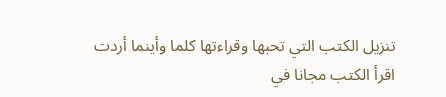تنزيل الكتب التي تحبها وقراءتها كلما وأينما أردت
اقرأ الكتب مجانا في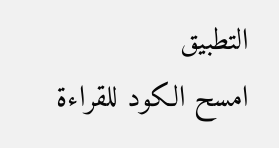التطبيق
امسح الكود للقراءة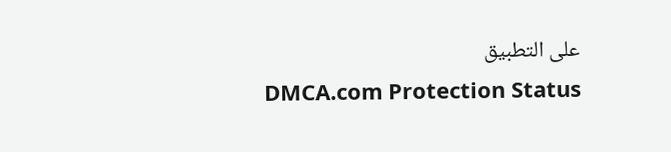على التطبيق
DMCA.com Protection Status